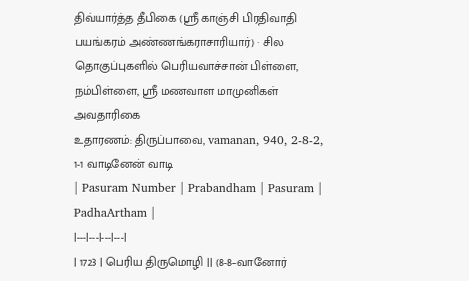திவ்யார்த்த தீபிகை (ஸ்ரீ காஞ்சி பிரதிவாதி பயங்கரம் அண்ணங்கராசாரியார்) · சில தொகுப்புகளில் பெரியவாச்சான் பிள்ளை, நம்பிள்ளை, ஸ்ரீ மணவாள மாமுனிகள் அவதாரிகை
உதாரணம்: திருப்பாவை, vamanan, 940, 2-8-2, 1-1 வாடினேன் வாடி
| Pasuram Number | Prabandham | Pasuram | PadhaArtham |
|---|---|---|---|
| 1723 | பெரிய திருமொழி || (8-8–வானோர்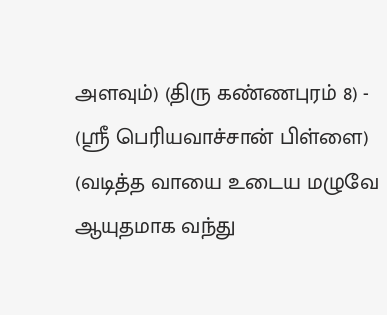அளவும்) (திரு கண்ணபுரம் 8) - (ஸ்ரீ பெரியவாச்சான் பிள்ளை) (வடித்த வாயை உடைய மழுவே ஆயுதமாக வந்து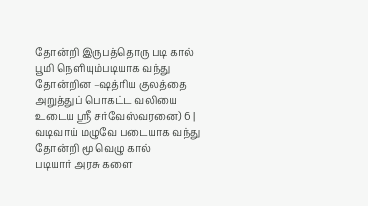தோன்றி இருபத்தொரு படி கால் பூமி நெளியும்படியாக வந்து தோன்றின –ஷத்ரிய குலத்தை அறுத்துப் பொகட்ட வலியை உடைய ஸ்ரீ சர்வேஸ்வரனை) 6 | வடிவாய் மழுவே படையாக வந்து தோன்றி மூ வெழு கால்
படியார் அரசு களை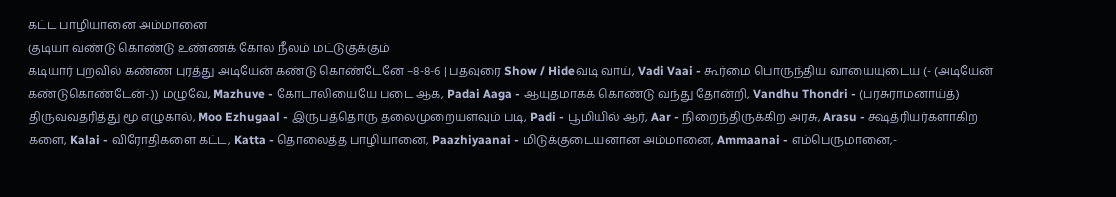கட்ட பாழியானை அம்மானை
குடியா வண்டு கொண்டு உண்ணக் கோல நீலம் மட்டுகுக்கும்
கடியார் புறவில் கண்ண புரத்து அடியேன் கண்டு கொண்டேனே –8-8-6 | பதவுரை Show / Hideவடி வாய், Vadi Vaai - கூர்மை பொருந்திய வாயையுடைய (- (அடியேன் கண்டுகொண்டேன்-.)) மழுவே, Mazhuve - கோடாலியையே படை ஆக, Padai Aaga - ஆயுதமாகக் கொண்டு வந்து தோன்றி, Vandhu Thondri - (பரசுராமனாய்த்) திருவவதரித்து மூ எழுகால், Moo Ezhugaal - இருபத்தொரு தலைமுறையளவும் படி, Padi - பூமியில் ஆர், Aar - நிறைந்திருக்கிற அரசு, Arasu - க்ஷத்ரியர்களாகிற களை, Kalai - விரோதிகளை கட்ட, Katta - தொலைத்த பாழியானை, Paazhiyaanai - மிடுக்குடையனான அம்மானை, Ammaanai - எம்பெருமானை,-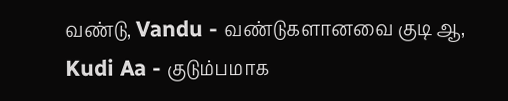வண்டு, Vandu - வண்டுகளானவை குடி ஆ, Kudi Aa - குடும்பமாக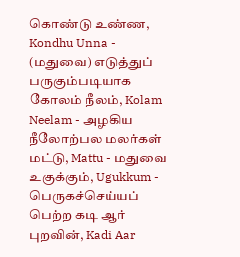கொண்டு உண்ண, Kondhu Unna - (மதுவை) எடுத்துப் பருகும்படியாக கோலம் நீலம், Kolam Neelam - அழகிய நீலோற்பல மலர்கள் மட்டு, Mattu - மதுவை உகுக்கும், Ugukkum - பெருகச்செய்யப் பெற்ற கடி ஆர் புறவின், Kadi Aar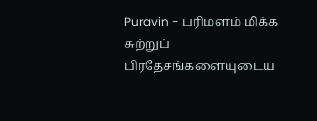Puravin - பரிமளம் மிக்க சுற்றுப் பிரதேசங்களையுடைய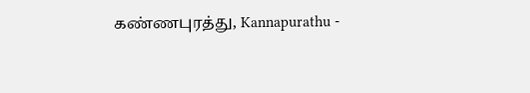கண்ணபுரத்து, Kannapurathu -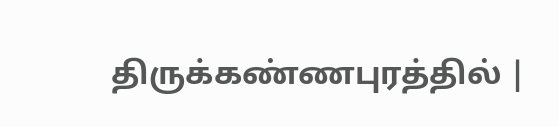திருக்கண்ணபுரத்தில் |